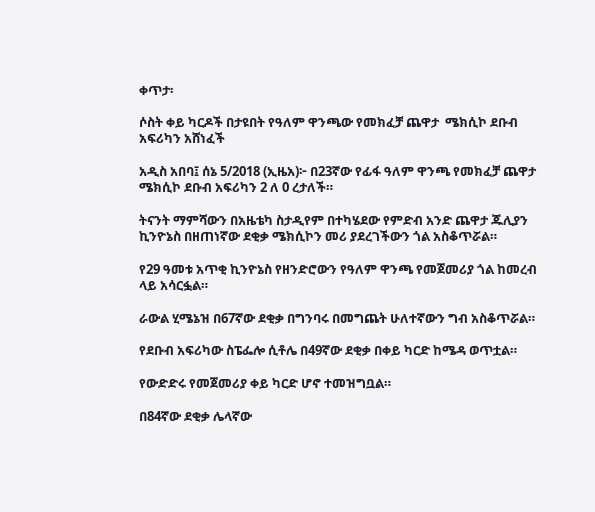ቀጥታ፡

ሶስት ቀይ ካርዶች በታዩበት የዓለም ዋንጫው የመክፈቻ ጨዋታ  ሜክሲኮ ደቡብ አፍሪካን አሸነፈች

አዲስ አበባ፤ ሰኔ 5/2018 (ኢዜአ)፦ በ23ኛው የፊፋ ዓለም ዋንጫ የመክፈቻ ጨዋታ ሜክሲኮ ደቡብ አፍሪካን 2 ለ 0 ረታለች።

ትናንት ማምሻውን በአዜቴካ ስታዲየም በተካሄደው የምድብ አንድ ጨዋታ ጁሊያን ኪንዮኔስ በዘጠነኛው ደቂቃ ሜክሲኮን መሪ ያደረገችውን ጎል አስቆጥሯል።

የ29 ዓመቱ አጥቂ ኪንዮኔስ የዘንድሮውን የዓለም ዋንጫ የመጀመሪያ ጎል ከመረብ ላይ አሳርፏል።

ራውል ሂሜኔዝ በ67ኛው ደቂቃ በግንባሩ በመግጨት ሁለተኛውን ግብ አስቆጥሯል።

የደቡብ አፍሪካው ስፔፌሎ ሲቶሌ በ49ኛው ደቂቃ በቀይ ካርድ ከሜዳ ወጥቷል።

የውድድሩ የመጀመሪያ ቀይ ካርድ ሆኖ ተመዝግቧል።

በ84ኛው ደቂቃ ሌላኛው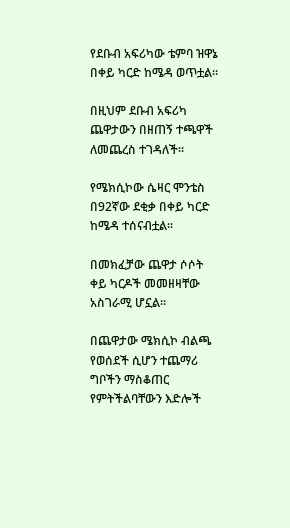የደቡብ አፍሪካው ቴምባ ዝዋኔ በቀይ ካርድ ከሜዳ ወጥቷል።

በዚህም ደቡብ አፍሪካ ጨዋታውን በዘጠኝ ተጫዋች ለመጨረስ ተገዳለች።

የሜክሲኮው ሴዛር ሞንቴስ በ92ኛው ደቂቃ በቀይ ካርድ ከሜዳ ተሰናብቷል።

በመክፈቻው ጨዋታ ሶሶት ቀይ ካርዶች መመዘዛቸው አስገራሚ ሆኗል።

በጨዋታው ሜክሲኮ ብልጫ የወሰደች ሲሆን ተጨማሪ ግቦችን ማስቆጠር የምትችልባቸውን እድሎች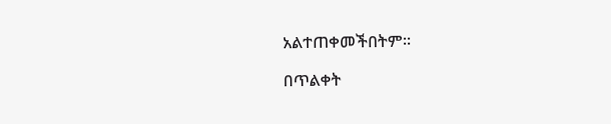አልተጠቀመችበትም።

በጥልቀት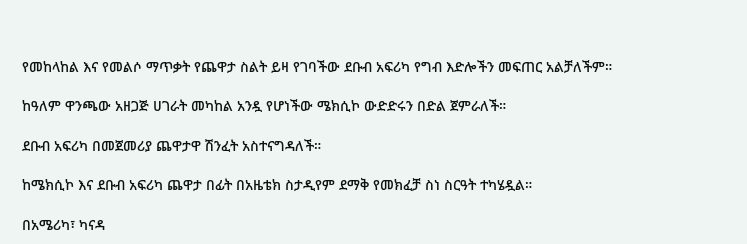የመከላከል እና የመልሶ ማጥቃት የጨዋታ ስልት ይዛ የገባችው ደቡብ አፍሪካ የግብ እድሎችን መፍጠር አልቻለችም።

ከዓለም ዋንጫው አዘጋጅ ሀገራት መካከል አንዷ የሆነችው ሜክሲኮ ውድድሩን በድል ጀምራለች።

ደቡብ አፍሪካ በመጀመሪያ ጨዋታዋ ሽንፈት አስተናግዳለች።

ከሜክሲኮ እና ደቡብ አፍሪካ ጨዋታ በፊት በአዜቴክ ስታዲየም ደማቅ የመክፈቻ ስነ ስርዓት ተካሄዷል።

በአሜሪካ፣ ካናዳ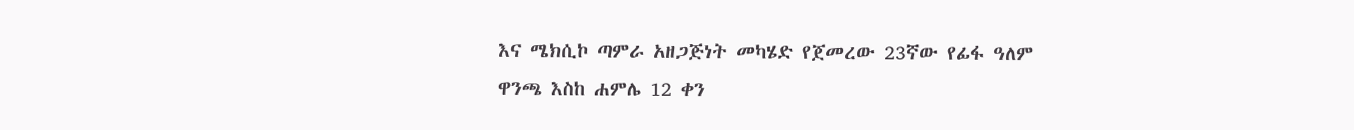እና ሜክሲኮ ጣምራ አዘጋጅነት መካሄድ የጀመረው 23ኛው የፊፋ ዓለም ዋንጫ እስከ ሐምሌ 12 ቀን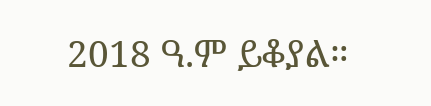2018 ዓ.ም ይቆያል።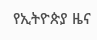የኢትዮጵያ ዜና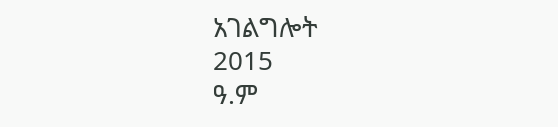አገልግሎት
2015
ዓ.ም